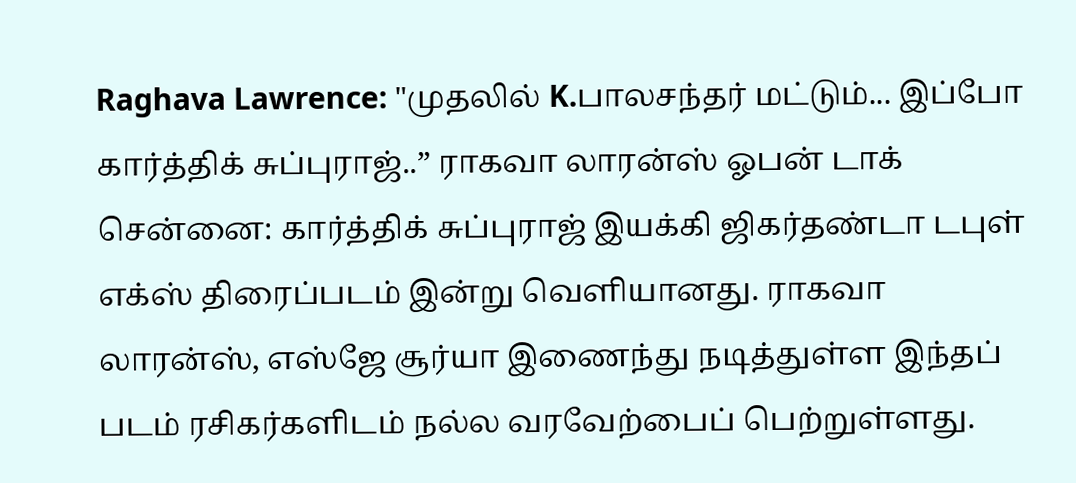Raghava Lawrence: "முதலில் K.பாலசந்தர் மட்டும்... இப்போ கார்த்திக் சுப்புராஜ்..” ராகவா லாரன்ஸ் ஓபன் டாக்
சென்னை: கார்த்திக் சுப்புராஜ் இயக்கி ஜிகர்தண்டா டபுள் எக்ஸ் திரைப்படம் இன்று வெளியானது. ராகவா லாரன்ஸ், எஸ்ஜே சூர்யா இணைந்து நடித்துள்ள இந்தப் படம் ரசிகர்களிடம் நல்ல வரவேற்பைப் பெற்றுள்ளது.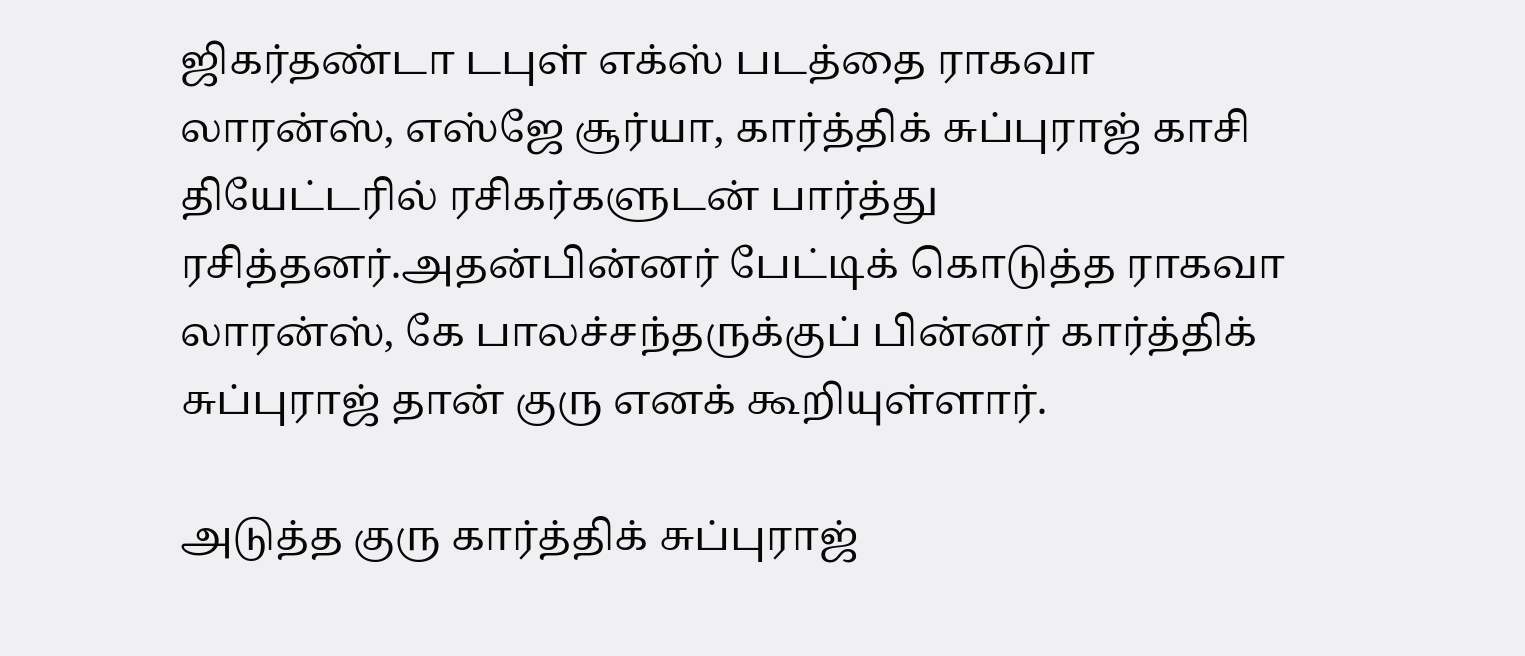ஜிகர்தண்டா டபுள் எக்ஸ் படத்தை ராகவா லாரன்ஸ், எஸ்ஜே சூர்யா, கார்த்திக் சுப்புராஜ் காசி தியேட்டரில் ரசிகர்களுடன் பார்த்து ரசித்தனர்.அதன்பின்னர் பேட்டிக் கொடுத்த ராகவா லாரன்ஸ், கே பாலச்சந்தருக்குப் பின்னர் கார்த்திக் சுப்புராஜ் தான் குரு எனக் கூறியுள்ளார்.

அடுத்த குரு கார்த்திக் சுப்புராஜ்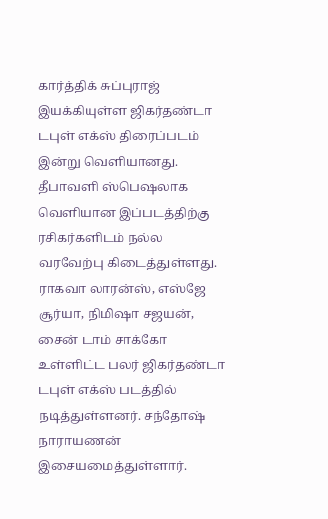கார்த்திக் சுப்புராஜ் இயக்கியுள்ள ஜிகர்தண்டா டபுள் எக்ஸ் திரைப்படம் இன்று வெளியானது. தீபாவளி ஸ்பெஷலாக வெளியான இப்படத்திற்கு ரசிகர்களிடம் நல்ல வரவேற்பு கிடைத்துள்ளது. ராகவா லாரன்ஸ், எஸ்ஜே சூர்யா, நிமிஷா சஜயன், சைன் டாம் சாக்கோ உள்ளிட்ட பலர் ஜிகர்தண்டா டபுள் எக்ஸ் படத்தில் நடித்துள்ளனர். சந்தோஷ் நாராயணன் இசையமைத்துள்ளார்.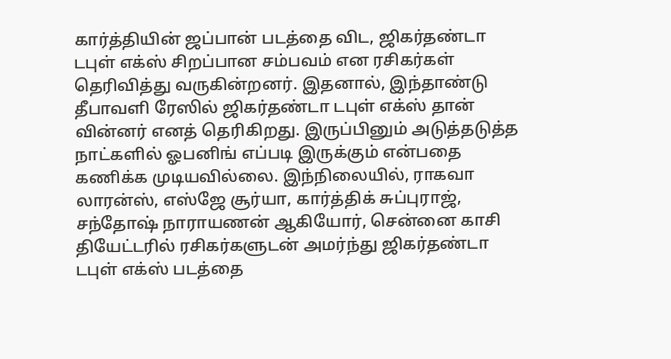கார்த்தியின் ஜப்பான் படத்தை விட, ஜிகர்தண்டா டபுள் எக்ஸ் சிறப்பான சம்பவம் என ரசிகர்கள் தெரிவித்து வருகின்றனர். இதனால், இந்தாண்டு தீபாவளி ரேஸில் ஜிகர்தண்டா டபுள் எக்ஸ் தான் வின்னர் எனத் தெரிகிறது. இருப்பினும் அடுத்தடுத்த நாட்களில் ஓபனிங் எப்படி இருக்கும் என்பதை கணிக்க முடியவில்லை. இந்நிலையில், ராகவா லாரன்ஸ், எஸ்ஜே சூர்யா, கார்த்திக் சுப்புராஜ், சந்தோஷ் நாராயணன் ஆகியோர், சென்னை காசி தியேட்டரில் ரசிகர்களுடன் அமர்ந்து ஜிகர்தண்டா டபுள் எக்ஸ் படத்தை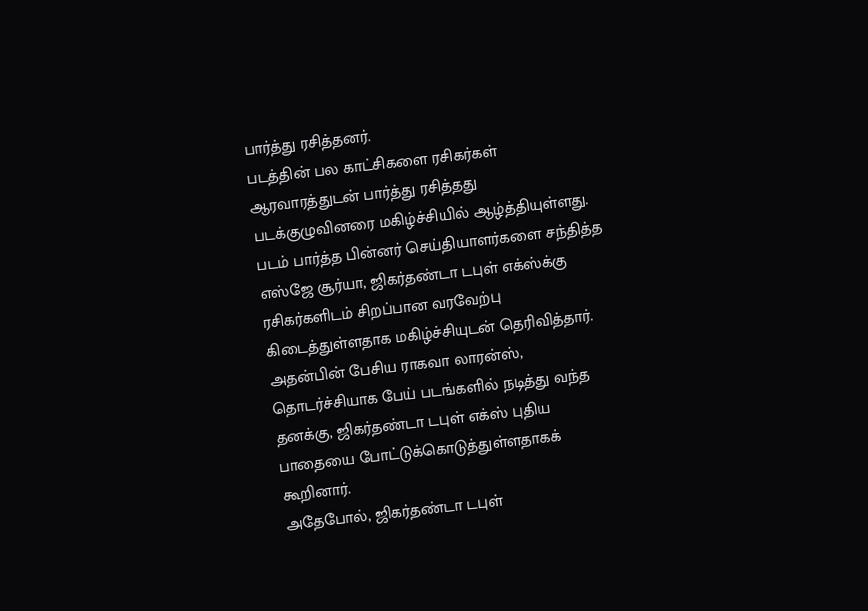பார்த்து ரசித்தனர்.
படத்தின் பல காட்சிகளை ரசிகர்கள் ஆரவாரத்துடன் பார்த்து ரசித்தது படக்குழுவினரை மகிழ்ச்சியில் ஆழ்த்தியுள்ளது. படம் பார்த்த பின்னர் செய்தியாளர்களை சந்தித்த எஸ்ஜே சூர்யா, ஜிகர்தண்டா டபுள் எக்ஸ்க்கு ரசிகர்களிடம் சிறப்பான வரவேற்பு கிடைத்துள்ளதாக மகிழ்ச்சியுடன் தெரிவித்தார். அதன்பின் பேசிய ராகவா லாரன்ஸ், தொடர்ச்சியாக பேய் படங்களில் நடித்து வந்த தனக்கு, ஜிகர்தண்டா டபுள் எக்ஸ் புதிய பாதையை போட்டுக்கொடுத்துள்ளதாகக் கூறினார்.
அதேபோல், ஜிகர்தண்டா டபுள்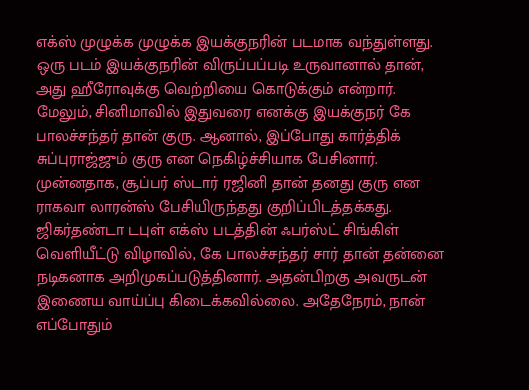எக்ஸ் முழுக்க முழுக்க இயக்குநரின் படமாக வந்துள்ளது. ஒரு படம் இயக்குநரின் விருப்பப்படி உருவானால் தான், அது ஹீரோவுக்கு வெற்றியை கொடுக்கும் என்றார். மேலும், சினிமாவில் இதுவரை எனக்கு இயக்குநர் கே பாலச்சந்தர் தான் குரு. ஆனால், இப்போது கார்த்திக் சுப்புராஜ்ஜும் குரு என நெகிழ்ச்சியாக பேசினார். முன்னதாக, சூப்பர் ஸ்டார் ரஜினி தான் தனது குரு என ராகவா லாரன்ஸ் பேசியிருந்தது குறிப்பிடத்தக்கது.
ஜிகர்தண்டா டபுள் எக்ஸ் படத்தின் ஃபர்ஸ்ட் சிங்கிள் வெளியீட்டு விழாவில், கே பாலச்சந்தர் சார் தான் தன்னை நடிகனாக அறிமுகப்படுத்தினார். அதன்பிறகு அவருடன் இணைய வாய்ப்பு கிடைக்கவில்லை. அதேநேரம், நான் எப்போதும்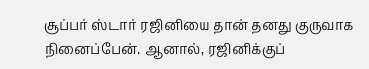சூப்பர் ஸ்டார் ரஜினியை தான் தனது குருவாக நினைப்பேன். ஆனால், ரஜினிக்குப்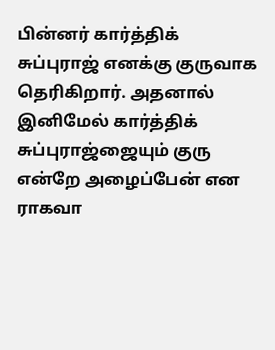பின்னர் கார்த்திக் சுப்புராஜ் எனக்கு குருவாக தெரிகிறார். அதனால் இனிமேல் கார்த்திக் சுப்புராஜ்ஜையும் குரு என்றே அழைப்பேன் என ராகவா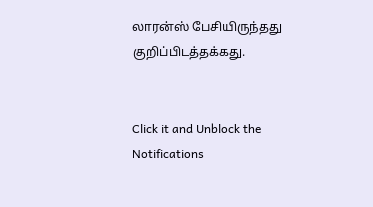லாரன்ஸ் பேசியிருந்தது குறிப்பிடத்தக்கது.


Click it and Unblock the Notifications